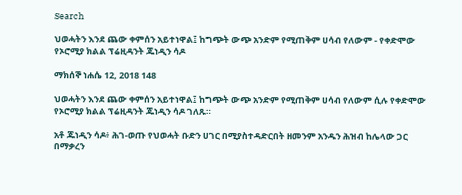Search

ህወሓትን እንደ ጨው ቀምሰን አይተነዋል፤ ከግጭት ውጭ አንድም የሚጠቅም ሀሳብ የለውም - የቀድሞው የኦሮሚያ ክልል ፕሬዚዳንት ጁነዲን ሳዶ

ማክሰኞ ነሐሴ 12, 2018 148

ህወሓትን እንደ ጨው ቀምሰን አይተነዋል፤ ከግጭት ውጭ አንድም የሚጠቅም ሀሳብ የለውም ሲሉ የቀድሞው የኦሮሚያ ክልል ፕሬዚዳንት ጁነዲን ሳዶ ገለጹ።

አቶ ጁነዲን ሳዶ፥ ሕገ-ወጡ የህወሓት ቡድን ሀገር በሚያስተዳድርበት ዘመንም አንዱን ሕዝብ ከሌላው ጋር በማቃረን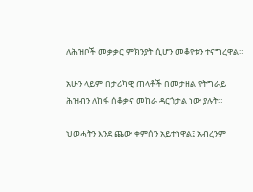ለሕዝቦች መቃቃር ምክንያት ሲሆን መቆየቱን ተናግረዋል።

አሁን ላይም በታሪካዊ ጠላቶች በመታዘል የትግራይ ሕዝብን ለከፋ ሰቆቃና መከራ ዳርጎታል ነው ያሉት።

ህወሓትን እንደ ጨው ቀምሰን አይተነዋል፤ አብረንም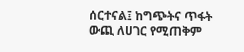ሰርተናል፤ ከግጭትና ጥፋት ውጪ ለሀገር የሚጠቅም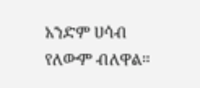አንድም ሀሳብ የለውም ብለዋል።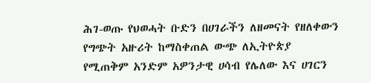ሕገ-ወጡ የህወሓት ቡድን በሀገራችን ለዘመናት የዘለቀውን የግጭት አዙሪት ከማስቀጠል ውጭ ለኢትዮጵያ የሚጠቅም አንድም አዎንታዊ ሀሳብ የሌለው እና ሀገርን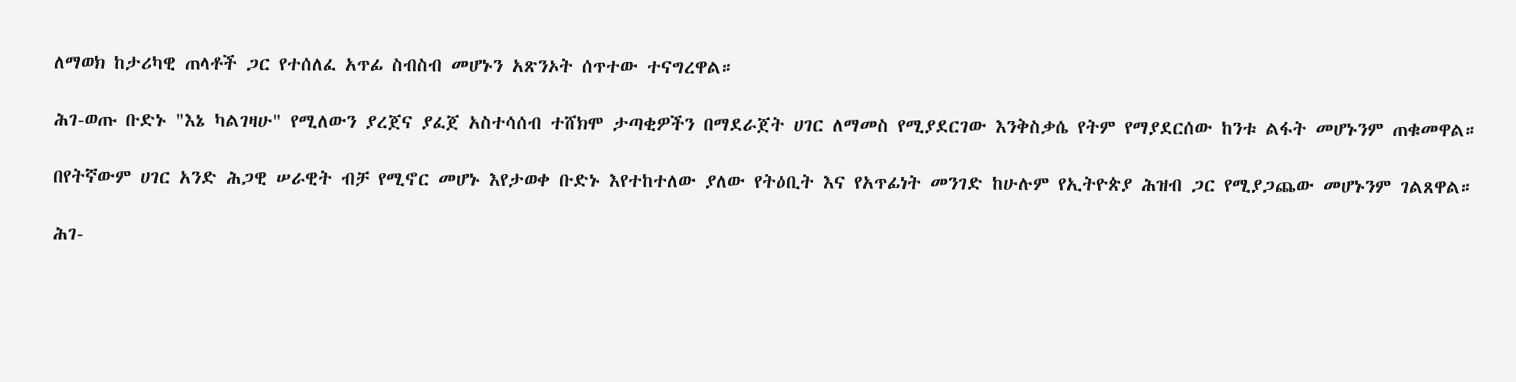ለማወክ ከታሪካዊ ጠላቶች ጋር የተሰለፈ አጥፊ ስብስብ መሆኑን አጽንኦት ሰጥተው ተናግረዋል።

ሕገ-ወጡ ቡድኑ "እኔ ካልገዛሁ" የሚለውን ያረጀና ያፈጀ አስተሳሰብ ተሸክሞ ታጣቂዎችን በማደራጀት ሀገር ለማመስ የሚያደርገው እንቅስቃሴ የትም የማያደርሰው ከንቱ ልፋት መሆኑንም ጠቁመዋል።

በየትኛውም ሀገር አንድ ሕጋዊ ሠራዊት ብቻ የሚኖር መሆኑ እየታወቀ ቡድኑ እየተከተለው ያለው የትዕቢት እና የአጥፊነት መንገድ ከሁሉም የኢትዮጵያ ሕዝብ ጋር የሚያጋጨው መሆኑንም ገልጸዋል።

ሕገ-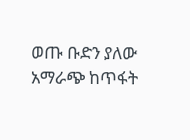ወጡ ቡድን ያለው አማራጭ ከጥፋት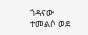ጎዳናው ተመልሶ ወደ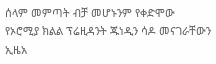ሰላም መምጣት ብቻ መሆኑንም የቀድሞው የኦሮሚያ ክልል ፕሬዚዳንት ጁነዲን ሳዶ መናገራቸውን ኢዜአ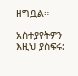ዘግቧል።

አስተያየትዎን እዚህ ያስፍሩ: